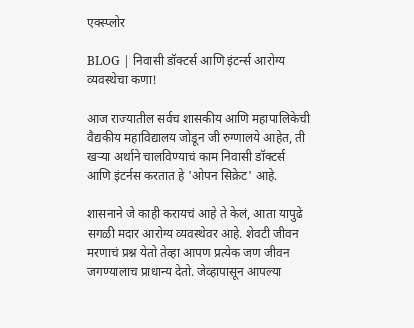एक्स्प्लोर

BLOG | निवासी डॉक्टर्स आणि इंटर्न्स आरोग्य व्यवस्थेचा कणा!

आज राज्यातील सर्वच शासकीय आणि महापालिकेची वैद्यकीय महाविद्यालय जोडून जी रुग्णालये आहेत, ती खऱ्या अर्थाने चालविण्याचं काम निवासी डॉक्टर्स आणि इंटर्नस करतात हे 'ओपन सिक्रेट' आहे.

शासनाने जे काही करायचं आहे ते केलं, आता यापुढे सगळी मदार आरोग्य व्यवस्थेवर आहे. शेवटी जीवन मरणाचं प्रश्न येतो तेव्हा आपण प्रत्येक जण जीवन जगण्यालाच प्राधान्य देतो. जेव्हापासून आपल्या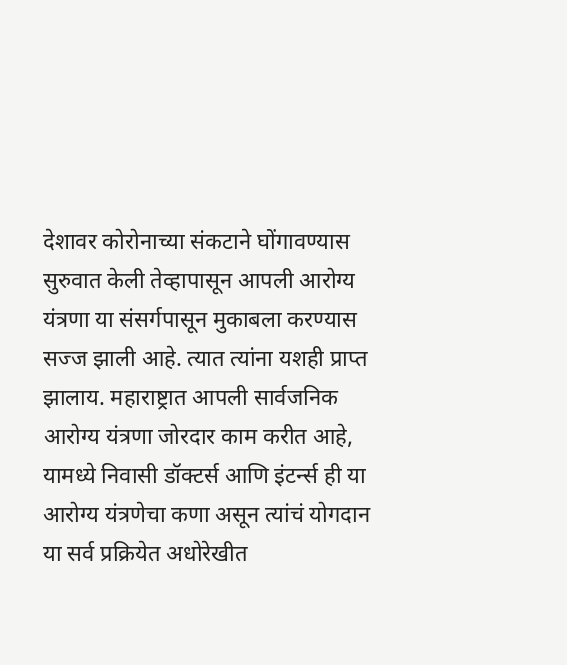देशावर कोरोनाच्या संकटाने घोंगावण्यास सुरुवात केली तेव्हापासून आपली आरोग्य यंत्रणा या संसर्गपासून मुकाबला करण्यास सज्ज झाली आहे. त्यात त्यांना यशही प्राप्त झालाय. महाराष्ट्रात आपली सार्वजनिक आरोग्य यंत्रणा जोरदार काम करीत आहे, यामध्ये निवासी डॉक्टर्स आणि इंटर्न्स ही या आरोग्य यंत्रणेचा कणा असून त्यांचं योगदान या सर्व प्रक्रियेत अधोरेखीत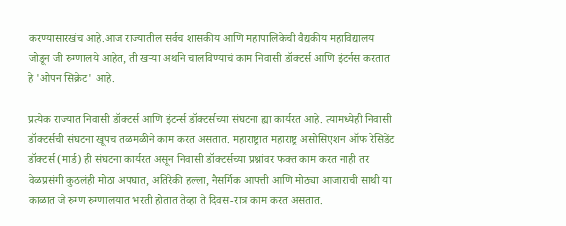करण्यासारखंच आहे.आज राज्यातील सर्वच शासकीय आणि महापालिकेची वैद्यकीय महाविद्यालय जोडून जी रुग्णालये आहेत, ती खऱ्या अर्थाने चालविण्याचं काम निवासी डॉक्टर्स आणि इंटर्नस करतात हे 'ओपन सिक्रेट' आहे.

प्रत्येक राज्यात निवासी डॉक्टर्स आणि इंटर्न्स डॉक्टर्सच्या संघटना ह्या कार्यरत आहे. त्यामध्येही निवासी डॉक्टर्सची संघटना खूपच तळमळीने काम करत असतात. महाराष्ट्रात महाराष्ट्र असोसिएशन ऑफ रेसिडेंट डॉक्टर्स (मार्ड) ही संघटना कार्यरत असून निवासी डॉक्टर्सच्या प्रश्नांवर फक्त काम करत नाही तर वेळप्रसंगी कुठलंही मोठा अपघात, अतिरेकी हल्ला, नैसर्गिक आपत्ती आणि मोठ्या आजाराची साथी या काळात जे रुग्ण रुग्णालयात भरती होतात तेव्हा ते दिवस-रात्र काम करत असतात.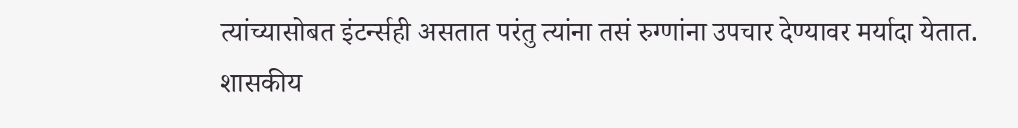त्यांच्यासोबत इंटर्न्सही असतात परंतु त्यांना तसं रुग्णांना उपचार देण्यावर मर्यादा येतात. शासकीय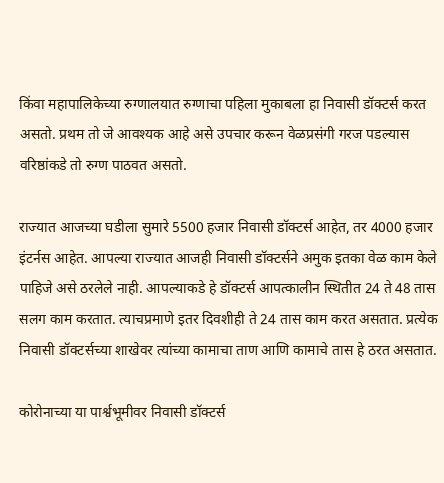किंवा महापालिकेच्या रुग्णालयात रुग्णाचा पहिला मुकाबला हा निवासी डॉक्टर्स करत असतो. प्रथम तो जे आवश्यक आहे असे उपचार करून वेळप्रसंगी गरज पडल्यास वरिष्ठांकडे तो रुग्ण पाठवत असतो.

राज्यात आजच्या घडीला सुमारे 5500 हजार निवासी डॉक्टर्स आहेत, तर 4000 हजार इंटर्नस आहेत. आपल्या राज्यात आजही निवासी डॉक्टर्सने अमुक इतका वेळ काम केले पाहिजे असे ठरलेले नाही. आपल्याकडे हे डॉक्टर्स आपत्कालीन स्थितीत 24 ते 48 तास सलग काम करतात. त्याचप्रमाणे इतर दिवशीही ते 24 तास काम करत असतात. प्रत्येक निवासी डॉक्टर्सच्या शाखेवर त्यांच्या कामाचा ताण आणि कामाचे तास हे ठरत असतात.

कोरोनाच्या या पार्श्वभूमीवर निवासी डॉक्टर्स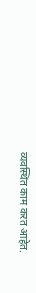व्यवस्थित काम करत आहेत.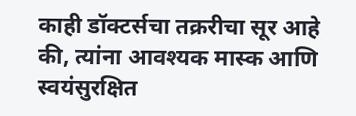काही डॉक्टर्सचा तक्ररीचा सूर आहे की, त्यांना आवश्यक मास्क आणि स्वयंसुरक्षित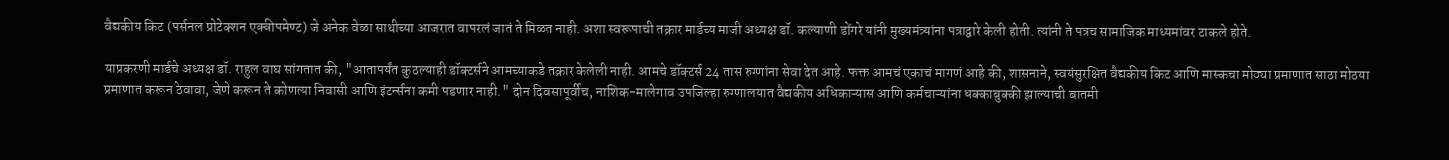वैद्यकीय किट (पर्सनल प्रोटेक्शन एक्वीपमेण्ट) जे अनेक वेळा साथीच्या आजरात वापरलं जातं ते मिळत नाही. अशा स्वरूपाची तक्रार मार्डच्य माजी अध्यक्ष डॉ. कल्याणी डोंगरे यांनी मुख्यमंत्र्यांना पत्राद्वारे केली होती. त्यांनी ते पत्रच सामाजिक माध्यमांवर टाकले होते.

याप्रकरणी मार्डचे अध्यक्ष डॉ. राहुल वाघ सांगतात की, "आतापर्यंत कुठल्याही डॉक्टर्सने आमच्याकडे तक्रार केलेली नाही. आमचे डॉक्टर्स 24 तास रुग्णांना सेवा देत आहे. फक्त आमचं एकाचं मागणं आहे की, शासनाने, स्वयंसुरक्षित वैद्यकीय किट आणि मास्कचा मोठ्या प्रमाणात साठा मोठया प्रमाणात करून ठेवावा, जेणे करून ते कोणत्या निवासी आणि इंटर्न्सना कमी पडणार नाही." दोन दिवसापूर्वीच, नाशिक-मालेगाव उपजिल्हा रुग्णालयात वैद्यकीय अधिकाऱ्यास आणि कर्मचाऱ्यांना धक्काबुक्की झाल्याची बातमी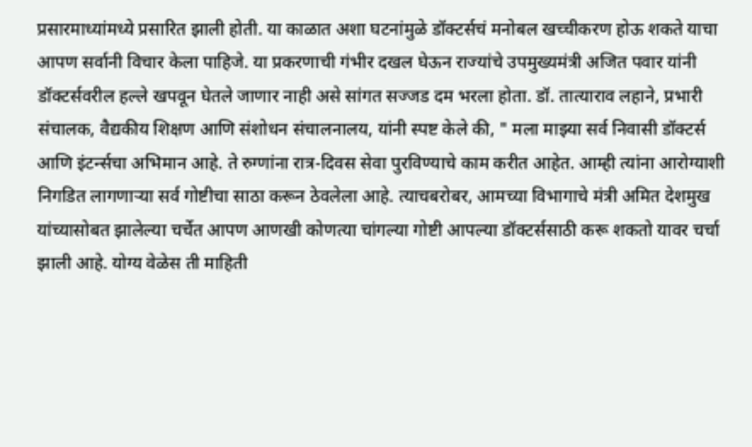प्रसारमाध्यांमध्ये प्रसारित झाली होती. या काळात अशा घटनांमुळे डॉक्टर्सचं मनोबल खच्चीकरण होऊ शकते याचा आपण सर्वानी विचार केला पाहिजे. या प्रकरणाची गंभीर दखल घेऊन राज्यांचे उपमुख्यमंत्री अजित पवार यांनी डॉक्टर्सवरील हल्ले खपवून घेतले जाणार नाही असे सांगत सज्जड दम भरला होता. डॉ. तात्याराव लहाने, प्रभारी संचालक, वैद्यकीय शिक्षण आणि संशोधन संचालनालय, यांनी स्पष्ट केले की, " मला माझ्या सर्व निवासी डॉक्टर्स आणि इंटर्न्सचा अभिमान आहे. ते रुग्णांना रात्र-दिवस सेवा पुरविण्याचे काम करीत आहेत. आम्ही त्यांना आरोग्याशी निगडित लागणाऱ्या सर्व गोष्टीचा साठा करून ठेवलेला आहे. त्याचबरोबर, आमच्या विभागाचे मंत्री अमित देशमुख यांच्यासोबत झालेल्या चर्चेत आपण आणखी कोणत्या चांगल्या गोष्टी आपल्या डॉक्टर्ससाठी करू शकतो यावर चर्चा झाली आहे. योग्य वेळेस ती माहिती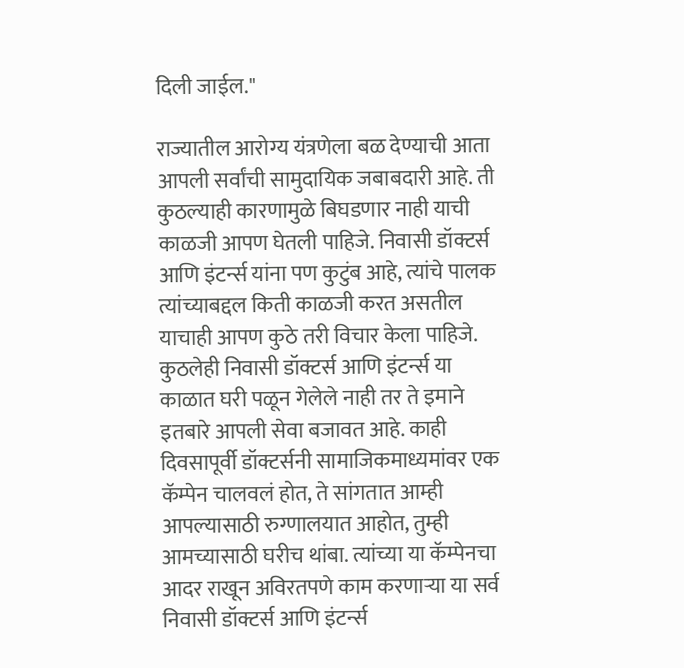दिली जाईल."

राज्यातील आरोग्य यंत्रणेला बळ देण्याची आता आपली सर्वांची सामुदायिक जबाबदारी आहे. ती कुठल्याही कारणामुळे बिघडणार नाही याची काळजी आपण घेतली पाहिजे. निवासी डॉक्टर्स आणि इंटर्न्स यांना पण कुटुंब आहे, त्यांचे पालक त्यांच्याबद्दल किती काळजी करत असतील याचाही आपण कुठे तरी विचार केला पाहिजे. कुठलेही निवासी डॉक्टर्स आणि इंटर्न्स या काळात घरी पळून गेलेले नाही तर ते इमाने इतबारे आपली सेवा बजावत आहे. काही दिवसापूर्वी डॉक्टर्सनी सामाजिकमाध्यमांवर एक कॅम्पेन चालवलं होत, ते सांगतात आम्ही आपल्यासाठी रुग्णालयात आहोत, तुम्ही आमच्यासाठी घरीच थांबा. त्यांच्या या कॅम्पेनचा आदर राखून अविरतपणे काम करणाऱ्या या सर्व निवासी डॉक्टर्स आणि इंटर्न्स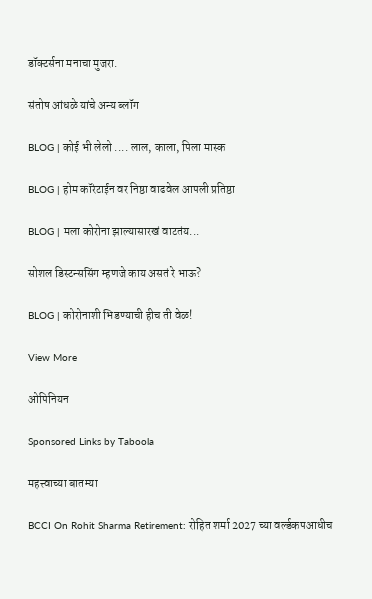डॉक्टर्सना मनाचा मुजरा.

संतोष आंधळे यांचे अन्य ब्लॉग

BLOG | कोई भी लेलो .... लाल, काला, पिला मास्क

BLOG | होम कॉरंटाईन वर निष्ठा वाढवेल आपली प्रतिष्ठा

BLOG | मला कोरोना झाल्यासारखं वाटतंय...

सोशल डिस्टन्ससिंग म्हणजे काय असतं रे भाऊ?

BLOG | कोरोनाशी भिडण्याची हीच ती वेळ!

View More

ओपिनियन

Sponsored Links by Taboola

महत्त्वाच्या बातम्या

BCCI On Rohit Sharma Retirement: रोहित शर्मा 2027 च्या वर्ल्डकपआधीच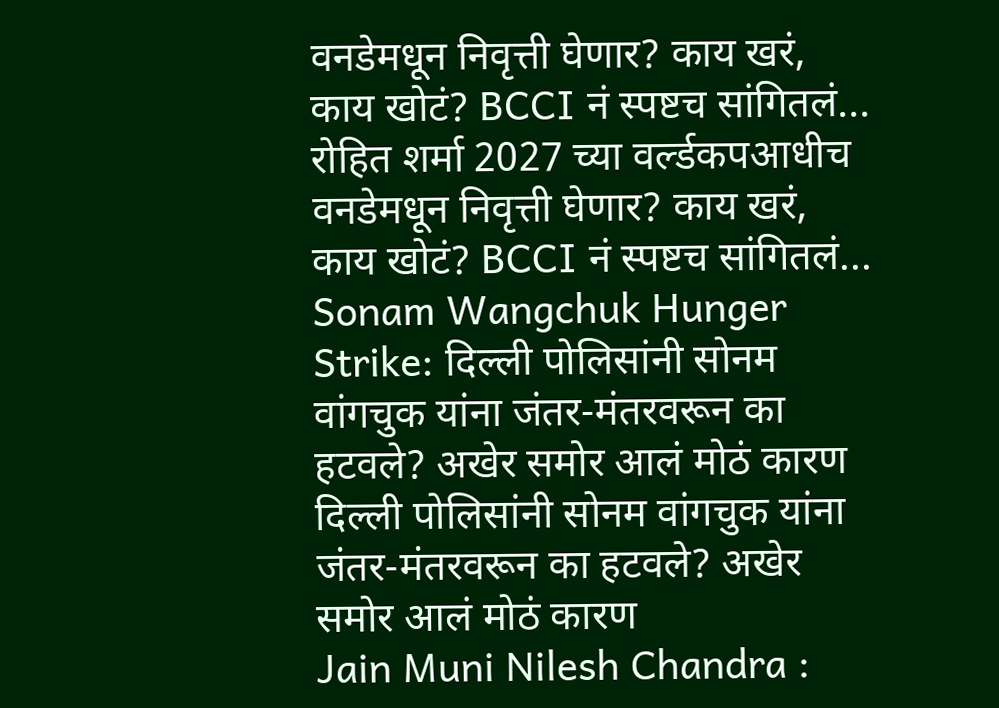वनडेमधून निवृत्ती घेणार? काय खरं, काय खोटं? BCCI नं स्पष्टच सांगितलं...
रोहित शर्मा 2027 च्या वर्ल्डकपआधीच वनडेमधून निवृत्ती घेणार? काय खरं, काय खोटं? BCCI नं स्पष्टच सांगितलं...
Sonam Wangchuk Hunger Strike: दिल्ली पोलिसांनी सोनम वांगचुक यांना जंतर-मंतरवरून का हटवले? अखेर समोर आलं मोठं कारण
दिल्ली पोलिसांनी सोनम वांगचुक यांना जंतर-मंतरवरून का हटवले? अखेर समोर आलं मोठं कारण
Jain Muni Nilesh Chandra :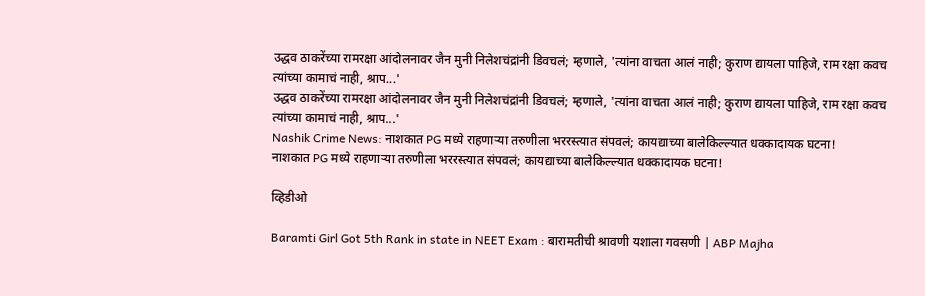उद्धव ठाकरेंच्या रामरक्षा आंदोलनावर जैन मुनी निलेशचंद्रांनी डिवचलं; म्हणाले, 'त्यांना वाचता आलं नाही; कुराण द्यायला पाहिजे, राम रक्षा कवच त्यांच्या कामाचं नाही, श्राप...'
उद्धव ठाकरेंच्या रामरक्षा आंदोलनावर जैन मुनी निलेशचंद्रांनी डिवचलं; म्हणाले, 'त्यांना वाचता आलं नाही; कुराण द्यायला पाहिजे, राम रक्षा कवच त्यांच्या कामाचं नाही, श्राप...'
Nashik Crime News: नाशकात PG मध्ये राहणाऱ्या तरुणीला भररस्त्यात संपवलं; कायद्याच्या बालेकिल्ल्यात धक्कादायक घटना!
नाशकात PG मध्ये राहणाऱ्या तरुणीला भररस्त्यात संपवलं; कायद्याच्या बालेकिल्ल्यात धक्कादायक घटना!

व्हिडीओ

Baramti Girl Got 5th Rank in state in NEET Exam : बारामतीची श्रावणी यशाला गवसणी | ABP Majha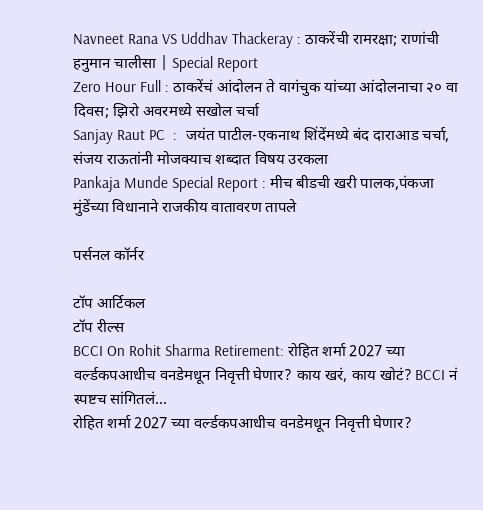Navneet Rana VS Uddhav Thackeray : ठाकरेंची रामरक्षा; राणांची हनुमान चालीसा | Special Report
Zero Hour Full : ठाकरेंचं आंदोलन ते वागंचुक यांच्या आंदोलनाचा २० वा दिवस; झिरो अवरमध्ये सखोल चर्चा
Sanjay Raut PC  :  जयंत पाटील-एकनाथ शिंदेंमध्ये बंद दाराआड चर्चा, संजय राऊतांनी मोजक्याच शब्दात विषय उरकला
Pankaja Munde Special Report : मीच बीडची खरी पालक,पंकजा मुंडेंच्या विधानाने राजकीय वातावरण तापले

पर्सनल कॉर्नर

टॉप आर्टिकल
टॉप रील्स
BCCI On Rohit Sharma Retirement: रोहित शर्मा 2027 च्या वर्ल्डकपआधीच वनडेमधून निवृत्ती घेणार? काय खरं, काय खोटं? BCCI नं स्पष्टच सांगितलं...
रोहित शर्मा 2027 च्या वर्ल्डकपआधीच वनडेमधून निवृत्ती घेणार?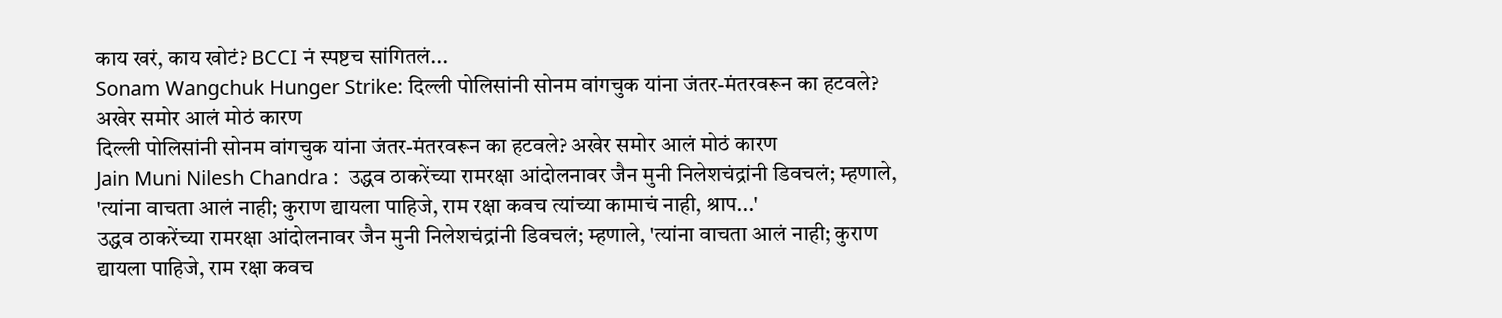काय खरं, काय खोटं? BCCI नं स्पष्टच सांगितलं...
Sonam Wangchuk Hunger Strike: दिल्ली पोलिसांनी सोनम वांगचुक यांना जंतर-मंतरवरून का हटवले? अखेर समोर आलं मोठं कारण
दिल्ली पोलिसांनी सोनम वांगचुक यांना जंतर-मंतरवरून का हटवले? अखेर समोर आलं मोठं कारण
Jain Muni Nilesh Chandra :  उद्धव ठाकरेंच्या रामरक्षा आंदोलनावर जैन मुनी निलेशचंद्रांनी डिवचलं; म्हणाले, 'त्यांना वाचता आलं नाही; कुराण द्यायला पाहिजे, राम रक्षा कवच त्यांच्या कामाचं नाही, श्राप...'
उद्धव ठाकरेंच्या रामरक्षा आंदोलनावर जैन मुनी निलेशचंद्रांनी डिवचलं; म्हणाले, 'त्यांना वाचता आलं नाही; कुराण द्यायला पाहिजे, राम रक्षा कवच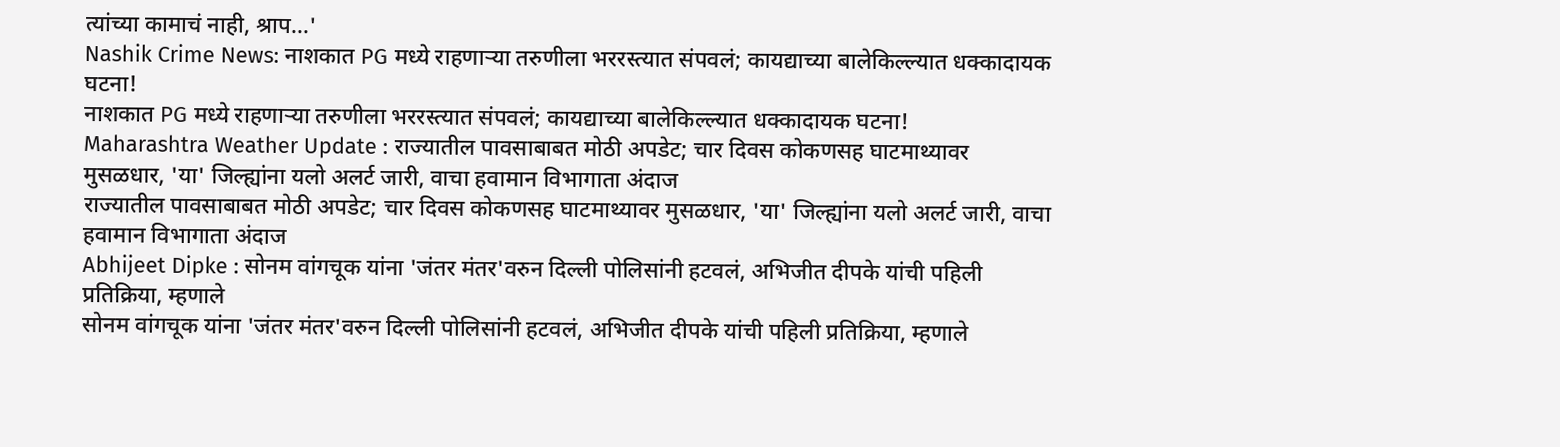त्यांच्या कामाचं नाही, श्राप...'
Nashik Crime News: नाशकात PG मध्ये राहणाऱ्या तरुणीला भररस्त्यात संपवलं; कायद्याच्या बालेकिल्ल्यात धक्कादायक घटना!
नाशकात PG मध्ये राहणाऱ्या तरुणीला भररस्त्यात संपवलं; कायद्याच्या बालेकिल्ल्यात धक्कादायक घटना!
Maharashtra Weather Update : राज्यातील पावसाबाबत मोठी अपडेट; चार दिवस कोकणसह घाटमाथ्यावर मुसळधार, 'या' जिल्ह्यांना यलो अलर्ट जारी, वाचा हवामान विभागाता अंदाज
राज्यातील पावसाबाबत मोठी अपडेट; चार दिवस कोकणसह घाटमाथ्यावर मुसळधार, 'या' जिल्ह्यांना यलो अलर्ट जारी, वाचा हवामान विभागाता अंदाज
Abhijeet Dipke : सोनम वांगचूक यांना 'जंतर मंतर'वरुन दिल्ली पोलिसांनी हटवलं, अभिजीत दीपके यांची पहिली प्रतिक्रिया, म्हणाले
सोनम वांगचूक यांना 'जंतर मंतर'वरुन दिल्ली पोलिसांनी हटवलं, अभिजीत दीपके यांची पहिली प्रतिक्रिया, म्हणाले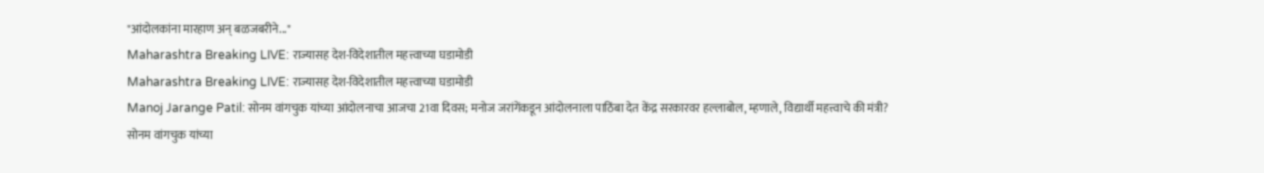"आंदोलकांना मारहाण अन् बळजबरीने..."
Maharashtra Breaking LIVE: राज्यासह देश-विदेशातील महत्त्वाच्या घडामोडी
Maharashtra Breaking LIVE: राज्यासह देश-विदेशातील महत्त्वाच्या घडामोडी
Manoj Jarange Patil: सोनम वांगचुक यांच्या आंदोलनाचा आजचा 21वा दिवस; मनोज जरांगेंकडून आंदोलनाला पाठिंबा देत केंद्र सरकारवर हल्लाबोल, म्हणाले, विद्यार्थी महत्त्वाचे की मंत्री?
सोनम वांगचुक यांच्या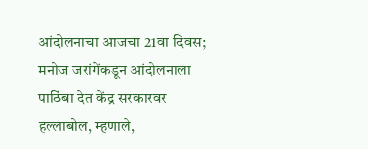आंदोलनाचा आजचा 21वा दिवस; मनोज जरांगेंकडून आंदोलनाला पाठिंबा देत केंद्र सरकारवर हल्लाबोल, म्हणाले,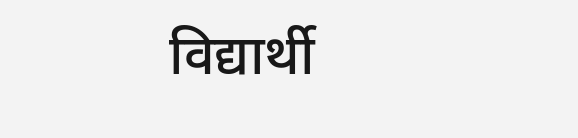विद्यार्थी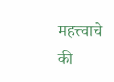महत्त्वाचे की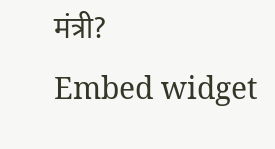मंत्री?
Embed widget